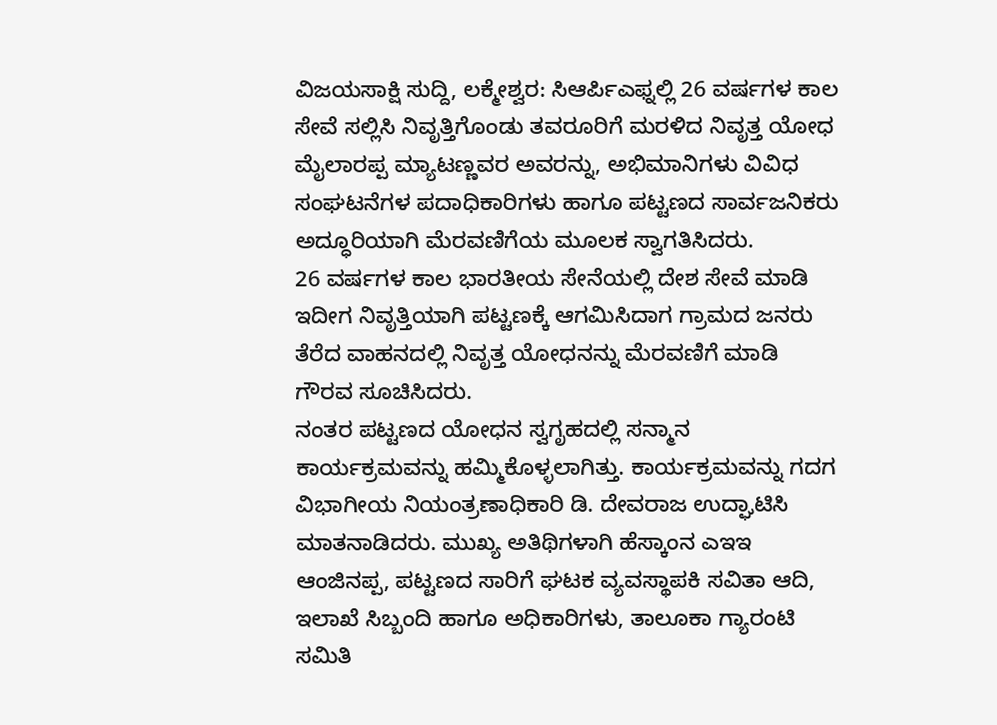ವಿಜಯಸಾಕ್ಷಿ ಸುದ್ದಿ, ಲಕ್ಮೇಶ್ವರ: ಸಿಆರ್ಪಿಎಫ್ನಲ್ಲಿ 26 ವರ್ಷಗಳ ಕಾಲ ಸೇವೆ ಸಲ್ಲಿಸಿ ನಿವೃತ್ತಿಗೊಂಡು ತವರೂರಿಗೆ ಮರಳಿದ ನಿವೃತ್ತ ಯೋಧ ಮೈಲಾರಪ್ಪ ಮ್ಯಾಟಣ್ಣವರ ಅವರನ್ನು, ಅಭಿಮಾನಿಗಳು ವಿವಿಧ ಸಂಘಟನೆಗಳ ಪದಾಧಿಕಾರಿಗಳು ಹಾಗೂ ಪಟ್ಟಣದ ಸಾರ್ವಜನಿಕರು ಅದ್ಧೂರಿಯಾಗಿ ಮೆರವಣಿಗೆಯ ಮೂಲಕ ಸ್ವಾಗತಿಸಿದರು.
26 ವರ್ಷಗಳ ಕಾಲ ಭಾರತೀಯ ಸೇನೆಯಲ್ಲಿ ದೇಶ ಸೇವೆ ಮಾಡಿ ಇದೀಗ ನಿವೃತ್ತಿಯಾಗಿ ಪಟ್ಟಣಕ್ಕೆ ಆಗಮಿಸಿದಾಗ ಗ್ರಾಮದ ಜನರು ತೆರೆದ ವಾಹನದಲ್ಲಿ ನಿವೃತ್ತ ಯೋಧನನ್ನು ಮೆರವಣಿಗೆ ಮಾಡಿ ಗೌರವ ಸೂಚಿಸಿದರು.
ನಂತರ ಪಟ್ಟಣದ ಯೋಧನ ಸ್ವಗೃಹದಲ್ಲಿ ಸನ್ಮಾನ ಕಾರ್ಯಕ್ರಮವನ್ನು ಹಮ್ಮಿಕೊಳ್ಳಲಾಗಿತ್ತು. ಕಾರ್ಯಕ್ರಮವನ್ನು ಗದಗ ವಿಭಾಗೀಯ ನಿಯಂತ್ರಣಾಧಿಕಾರಿ ಡಿ. ದೇವರಾಜ ಉದ್ಘಾಟಿಸಿ ಮಾತನಾಡಿದರು. ಮುಖ್ಯ ಅತಿಥಿಗಳಾಗಿ ಹೆಸ್ಕಾಂನ ಎಇಇ ಆಂಜಿನಪ್ಪ, ಪಟ್ಟಣದ ಸಾರಿಗೆ ಘಟಕ ವ್ಯವಸ್ಥಾಪಕಿ ಸವಿತಾ ಆದಿ, ಇಲಾಖೆ ಸಿಬ್ಬಂದಿ ಹಾಗೂ ಅಧಿಕಾರಿಗಳು, ತಾಲೂಕಾ ಗ್ಯಾರಂಟಿ ಸಮಿತಿ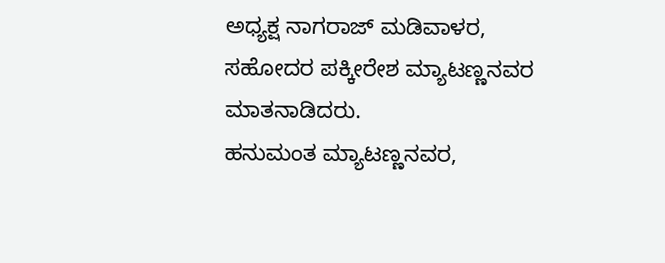ಅಧ್ಯಕ್ಷ ನಾಗರಾಜ್ ಮಡಿವಾಳರ, ಸಹೋದರ ಪಕ್ಕೀರೇಶ ಮ್ಯಾಟಣ್ಣನವರ ಮಾತನಾಡಿದರು.
ಹನುಮಂತ ಮ್ಯಾಟಣ್ಣನವರ,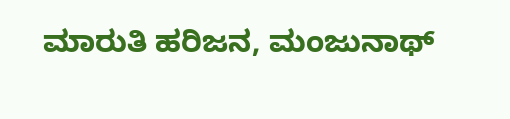ಮಾರುತಿ ಹರಿಜನ, ಮಂಜುನಾಥ್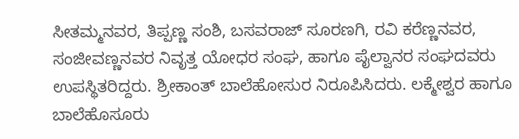ಸೀತಮ್ಮನವರ, ತಿಪ್ಪಣ್ಣ ಸಂಶಿ, ಬಸವರಾಜ್ ಸೂರಣಗಿ, ರವಿ ಕರೆಣ್ಣನವರ, ಸಂಜೀವಣ್ಣನವರ ನಿವೃತ್ತ ಯೋಧರ ಸಂಘ, ಹಾಗೂ ಪೈಲ್ವಾನರ ಸಂಘದವರು ಉಪಸ್ಥಿತರಿದ್ದರು. ಶ್ರೀಕಾಂತ್ ಬಾಲೆಹೋಸುರ ನಿರೂಪಿಸಿದರು. ಲಕ್ಮೇಶ್ವರ ಹಾಗೂ ಬಾಲೆಹೊಸೂರು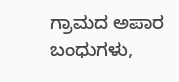ಗ್ರಾಮದ ಅಪಾರ ಬಂಧುಗಳು,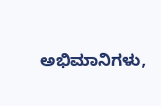ಅಭಿಮಾನಿಗಳು,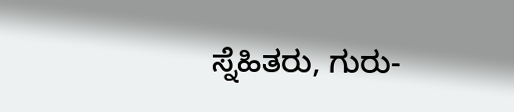ಸ್ನೆಹಿತರು, ಗುರು-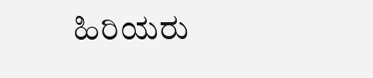ಹಿರಿಯರು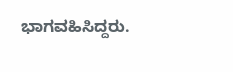ಭಾಗವಹಿಸಿದ್ದರು.